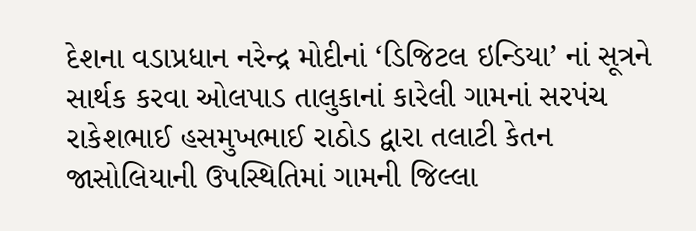દેશના વડાપ્રધાન નરેન્દ્ર મોદીનાં ‘ડિજિટલ ઇન્ડિયા’ નાં સૂત્રને સાર્થક કરવા ઓલપાડ તાલુકાનાં કારેલી ગામનાં સરપંચ રાકેશભાઈ હસમુખભાઈ રાઠોડ દ્વારા તલાટી કેતન જાસોલિયાની ઉપસ્થિતિમાં ગામની જિલ્લા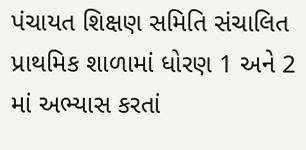પંચાયત શિક્ષણ સમિતિ સંચાલિત પ્રાથમિક શાળામાં ધોરણ 1 અને 2 માં અભ્યાસ કરતાં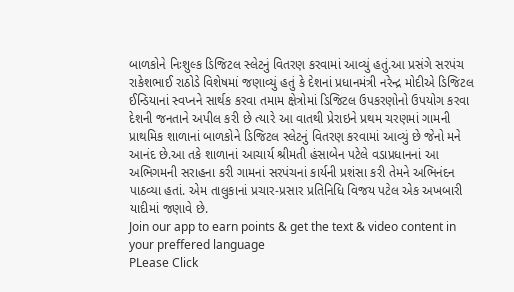બાળકોને નિઃશુલ્ક ડિજિટલ સ્લેટનું વિતરણ કરવામાં આવ્યું હતું.આ પ્રસંગે સરપંચ રાકેશભાઈ રાઠોડે વિશેષમાં જણાવ્યું હતું કે દેશનાં પ્રધાનમંત્રી નરેન્દ્ર મોદીએ ડિજિટલ ઈન્ડિયાનાં સ્વપ્નને સાર્થક કરવા તમામ ક્ષેત્રોમાં ડિજિટલ ઉપકરણોનો ઉપયોગ કરવા દેશની જનતાને અપીલ કરી છે ત્યારે આ વાતથી પ્રેરાઇને પ્રથમ ચરણમાં ગામની પ્રાથમિક શાળાનાં બાળકોને ડિજિટલ સ્લેટનું વિતરણ કરવામાં આવ્યું છે જેનો મને આનંદ છે.આ તકે શાળાનાં આચાર્ય શ્રીમતી હંસાબેન પટેલે વડાપ્રધાનનાં આ અભિગમની સરાહના કરી ગામનાં સરપંચનાં કાર્યની પ્રશંસા કરી તેમને અભિનંદન પાઠવ્યા હતાં. એમ તાલુકાનાં પ્રચાર-પ્રસાર પ્રતિનિધિ વિજય પટેલ એક અખબારી યાદીમાં જણાવે છે.
Join our app to earn points & get the text & video content in your preffered language
PLease Click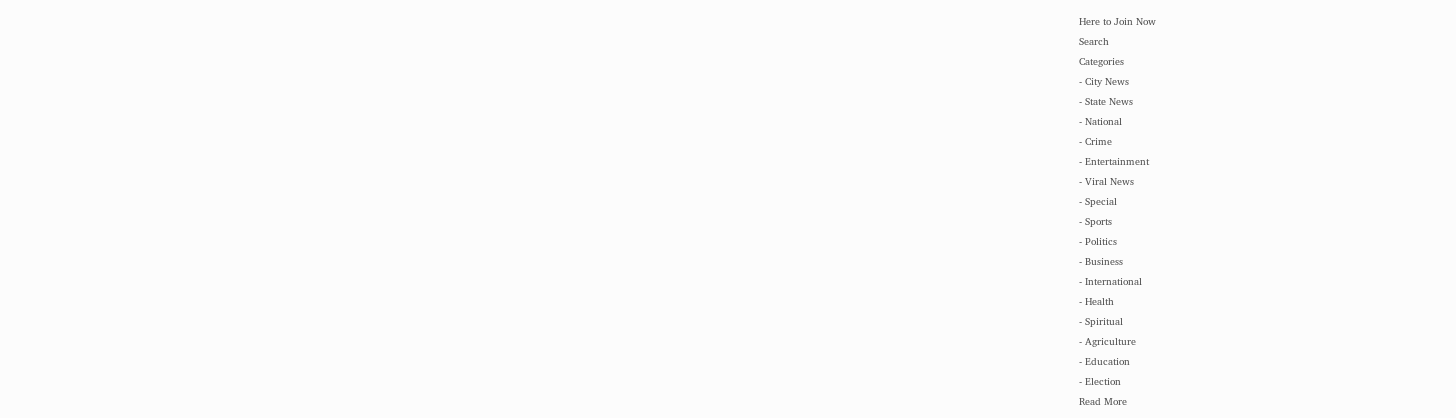Here to Join Now
Search
Categories
- City News
- State News
- National
- Crime
- Entertainment
- Viral News
- Special
- Sports
- Politics
- Business
- International
- Health
- Spiritual
- Agriculture
- Education
- Election
Read More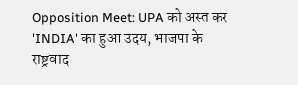Opposition Meet: UPA को अस्त कर 'INDIA' का हुआ उदय, भाजपा के राष्ट्रवाद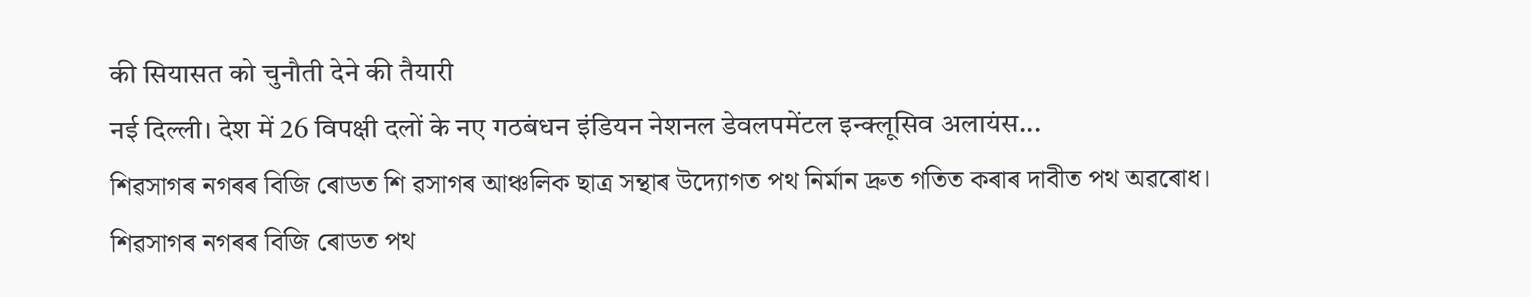की सियासत को चुनौती देने की तैयारी
नई दिल्ली। देश में 26 विपक्षी दलों के नए गठबंधन इंडियन नेशनल डेवलपमेंटल इन्क्लूसिव अलायंस...
শিৱসাগৰ নগৰৰ বিজি ৰোডত শি ৱসাগৰ আঞ্চলিক ছাত্ৰ সন্থাৰ উদ্যোগত পথ নিৰ্মান দ্ৰুত গতিত কৰাৰ দাবীত পথ অৱৰোধ।
শিৱসাগৰ নগৰৰ বিজি ৰোডত পথ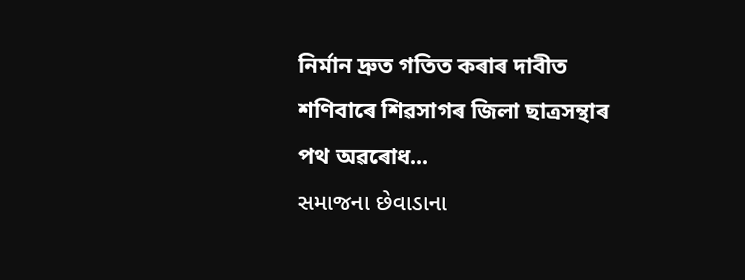নিৰ্মান দ্ৰুত গতিত কৰাৰ দাবীত শণিবাৰে শিৱসাগৰ জিলা ছাত্ৰসন্থাৰ পথ অৱৰোধ...
સમાજના છેવાડાના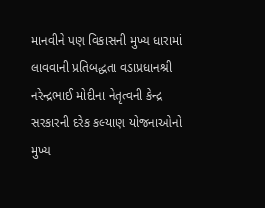માનવીને પણ વિકાસની મુખ્ય ધારામાં લાવવાની પ્રતિબદ્ધતા વડાપ્રધાનશ્રી નરેન્દ્રભાઈ મોદીના નેતૃત્વની કેન્દ્ર સરકારની દરેક કલ્યાણ યોજનાઓનો મુખ્ય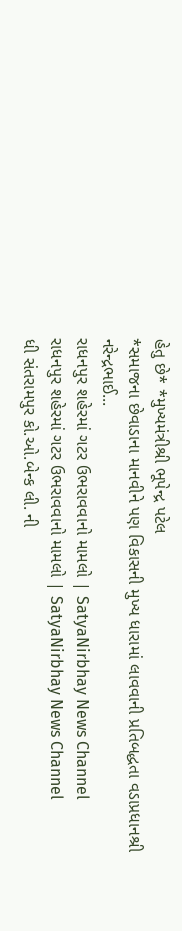હેતુ છે* *મુખ્યમંત્રીશ્રી ભૂપેન્દ્ર પટેલ
*સમાજના છેવાડાના માનવીને પણ વિકાસની મુખ્ય ધારામાં લાવવાની પ્રતિબદ્ધતા વડાપ્રધાનશ્રી નરેન્દ્રભાઈ...
રાધનપુર શહેરમાં ગટર ઉભરાવવાનો મામલો | SatyaNirbhay News Channel
રાધનપુર શહેરમાં ગટર ઉભરાવવાનો મામલો | SatyaNirbhay News Channel
ધી સંતરામપુર કો.ઓ.બેન્ક લી. ની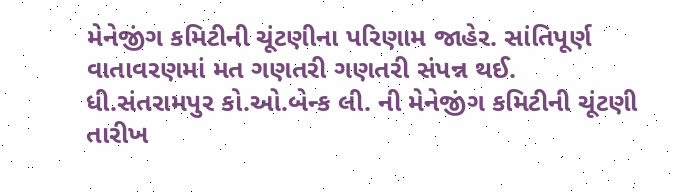મેનેજીંગ કમિટીની ચૂંટણીના પરિણામ જાહેર. સાંતિપૂર્ણ વાતાવરણમાં મત ગણતરી ગણતરી સંપન્ન થઈ.
ધી.સંતરામપુર કો.ઓ.બેન્ક લી. ની મેનેજીંગ કમિટીની ચૂંટણી તારીખ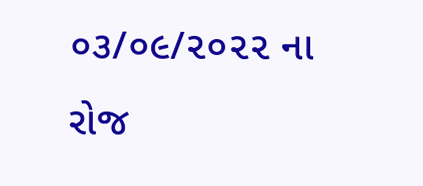૦૩/૦૯/૨૦૨૨ ના રોજ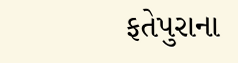ફતેપુરાના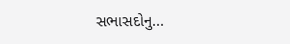સભાસદોનુ...